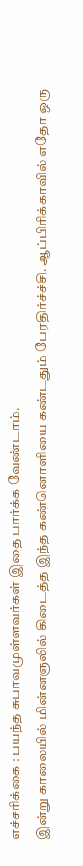எச்சரிக்கை : பயந்த சுபாவமுள்ளவர்கள் இதை பார்க்க வேண்டாம்.
இன்று காலையில் மின்னஞலில் கிடைத்த இந்த கண்னொளியை கண்டதும் பேரதிர்ச்ச்சி. ஆப்பிரிக்காவில் எதோ ஒரு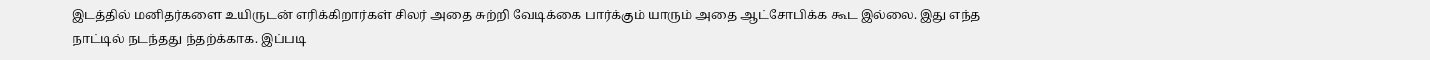இடத்தில் மனிதர்களை உயிருடன் எரிக்கிறார்கள் சிலர் அதை சுற்றி வேடிக்கை பார்க்கும் யாரும் அதை ஆட்சோபிக்க கூட இல்லை. இது எந்த நாட்டில் நடந்தது ந்தற்க்காக. இப்படி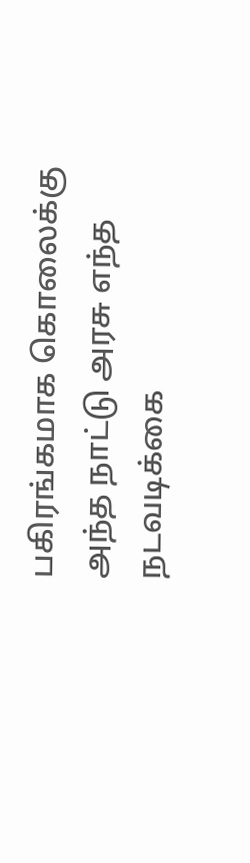பகிரங்கமாக கொலைக்கு அந்த நாட்டு அரசு எந்த நடவடிக்கை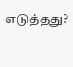எடுத்தது?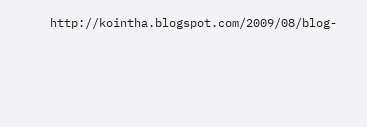http://kointha.blogspot.com/2009/08/blog-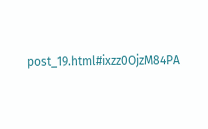post_19.html#ixzz0OjzM84PA